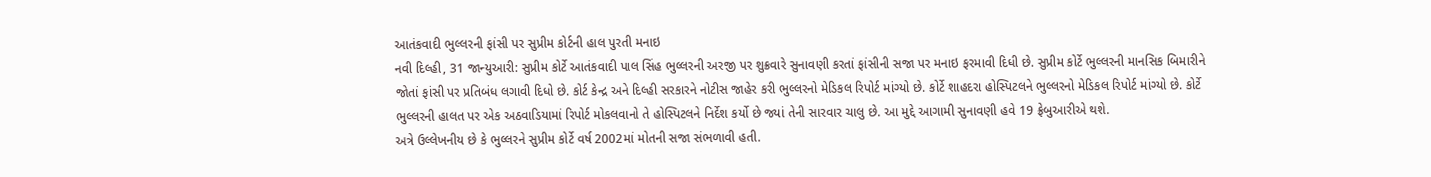આતંકવાદી ભુલ્લરની ફાંસી પર સુપ્રીમ કોર્ટની હાલ પુરતી મનાઇ
નવી દિલ્હી, 31 જાન્યુઆરી: સુપ્રીમ કોર્ટે આતંકવાદી પાલ સિંહ ભુલ્લરની અરજી પર શુક્રવારે સુનાવણી કરતાં ફાંસીની સજા પર મનાઇ ફરમાવી દિધી છે. સુપ્રીમ કોર્ટે ભુલ્લરની માનસિક બિમારીને જોતાં ફાંસી પર પ્રતિબંધ લગાવી દિધો છે. કોર્ટ કેન્દ્ર અને દિલ્હી સરકારને નોટીસ જાહેર કરી ભુલ્લરનો મેડિકલ રિપોર્ટ માંગ્યો છે. કોર્ટે શાહદરા હોસ્પિટલને ભુલ્લરનો મેડિકલ રિપોર્ટ માંગ્યો છે. કોર્ટે ભુલ્લરની હાલત પર એક અઠવાડિયામાં રિપોર્ટ મોકલવાનો તે હોસ્પિટલને નિર્દેશ કર્યો છે જ્યાં તેની સારવાર ચાલુ છે. આ મુદ્દે આગામી સુનાવણી હવે 19 ફ્રેબુઆરીએ થશે.
અત્રે ઉલ્લેખનીય છે કે ભુલ્લરને સુપ્રીમ કોર્ટે વર્ષ 2002માં મોતની સજા સંભળાવી હતી.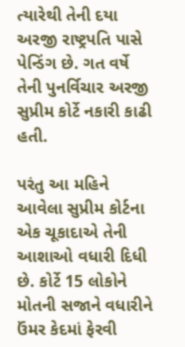ત્યારેથી તેની દયા અરજી રાષ્ટ્રપતિ પાસે પેન્ડિંગ છે. ગત વર્ષે તેની પુનર્વિચાર અરજી સુપ્રીમ કોર્ટે નકારી કાઢી હતી.

પરંતુ આ મહિને આવેલા સુપ્રીમ કોર્ટના એક ચૂકાદાએ તેની આશાઓ વધારી દિધી છે. કોર્ટે 15 લોકોને મોતની સજાને વધારીને ઉંમર કેદમાં ફેરવી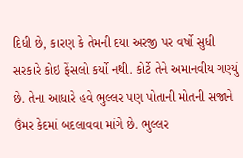દિધી છે, કારણ કે તેમની દયા અરજી પર વર્ષો સુધી સરકારે કોઇ ફેંસલો કર્યો નથી. કોર્ટે તેને અમાનવીય ગણ્યું છે. તેના આધારે હવે ભુલ્લર પણ પોતાની મોતની સજાને ઉંમર કેદમાં બદલાવવા માંગે છે. ભુલ્લર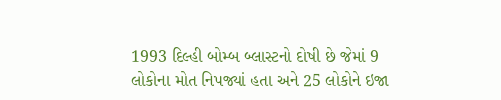1993 દિલ્હી બોમ્બ બ્લાસ્ટનો દોષી છે જેમાં 9 લોકોના મોત નિપજ્યાં હતા અને 25 લોકોને ઇજા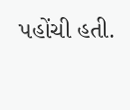પહોંચી હતી.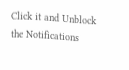Click it and Unblock the Notifications